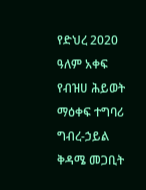የድህረ 2020 ዓለም አቀፍ የብዝሀ ሕይወት ማዕቀፍ ተግባሪ ግብረ-ኃይል ቅዳሜ መጋቢት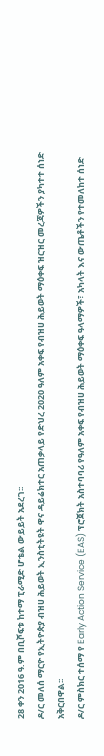28 ቀን 2016 ዓ.ም በቢሾፍቱ ከተማ ፒራሚድ ሆቴል ውይይት አደረገ፡፡
ዶ/ር መለሰ ማርዮ የኢትዮጵያ ብዝሀ ሕይወት ኢንስቲትዩት ዋና ዳይሬክተር አጠቃላይ የድህረ 2020 ዓለም አቀፍ የብዝሀ ሕይወት ማዕቀፍ ዝርዝር መረጃዎችን ያካተተ ሰነድ አቅርበዋል፡፡
ዶ/ር ምስክር ተሰማ የ Early Action Service (EAS) ፕሮጀክት አስተባባሪ የዓለም አቀፍ የብዝሀ ሕይወት ማዕቀፍ ዓላማዎች፣ አካላት እና ውጤቶችን የተመለከተ ሰነድ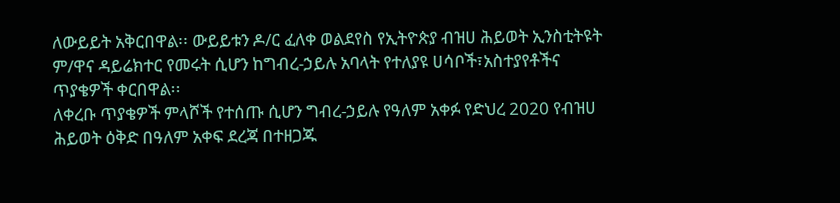ለውይይት አቅርበዋል፡፡ ውይይቱን ዶ/ር ፈለቀ ወልደየስ የኢትዮጵያ ብዝሀ ሕይወት ኢንስቲትዩት ም/ዋና ዳይሬክተር የመሩት ሲሆን ከግብረ-ኃይሉ አባላት የተለያዩ ሀሳቦች፣አስተያየቶችና ጥያቄዎች ቀርበዋል፡፡
ለቀረቡ ጥያቄዎች ምላሾች የተሰጡ ሲሆን ግብረ-ኃይሉ የዓለም አቀፉ የድህረ 2020 የብዝሀ ሕይወት ዕቅድ በዓለም አቀፍ ደረጃ በተዘጋጁ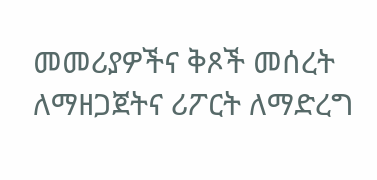መመሪያዎችና ቅጾች መሰረት ለማዘጋጀትና ሪፖርት ለማድረግ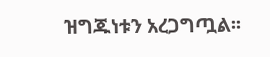ዝግጁነቱን አረጋግጧል፡፡